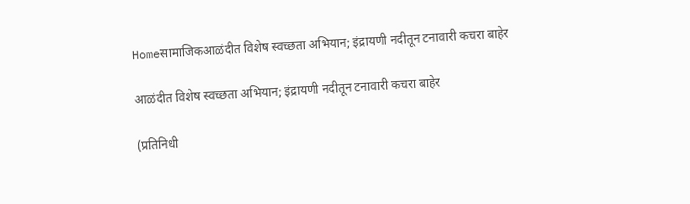Homeसामाजिकआळंदीत विशेष स्वच्छता अभियान; इंद्रायणी नदीतून टनावारी कचरा बाहेर

आळंदीत विशेष स्वच्छता अभियान; इंद्रायणी नदीतून टनावारी कचरा बाहेर

(प्रतिनिधी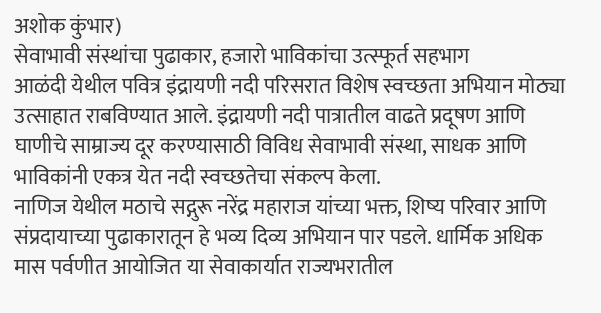अशोक कुंभार)
सेवाभावी संस्थांचा पुढाकार, हजारो भाविकांचा उत्स्फूर्त सहभाग
आळंदी येथील पवित्र इंद्रायणी नदी परिसरात विशेष स्वच्छता अभियान मोठ्या उत्साहात राबविण्यात आले. इंद्रायणी नदी पात्रातील वाढते प्रदूषण आणि घाणीचे साम्राज्य दूर करण्यासाठी विविध सेवाभावी संस्था, साधक आणि भाविकांनी एकत्र येत नदी स्वच्छतेचा संकल्प केला.
नाणिज येथील मठाचे सद्गुरू नरेंद्र महाराज यांच्या भक्त, शिष्य परिवार आणि संप्रदायाच्या पुढाकारातून हे भव्य दिव्य अभियान पार पडले. धार्मिक अधिक मास पर्वणीत आयोजित या सेवाकार्यात राज्यभरातील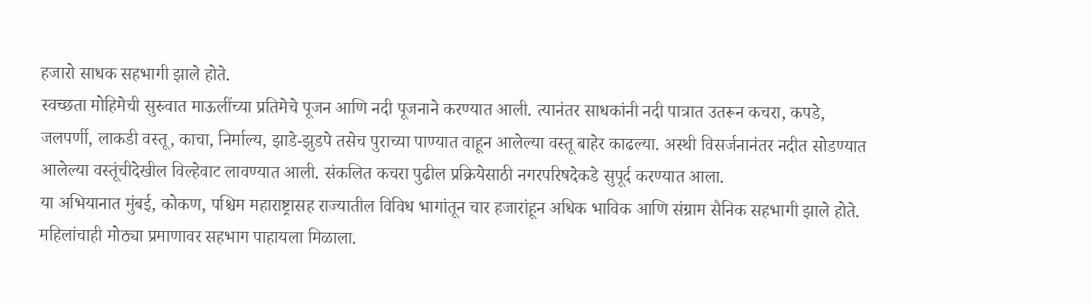हजारो साधक सहभागी झाले होते.
स्वच्छता मोहिमेची सुरुवात माऊलींच्या प्रतिमेचे पूजन आणि नदी पूजनाने करण्यात आली. त्यानंतर साधकांनी नदी पात्रात उतरून कचरा, कपडे, जलपर्णी, लाकडी वस्तू, काचा, निर्माल्य, झाडे-झुडपे तसेच पुराच्या पाण्यात वाहून आलेल्या वस्तू बाहेर काढल्या. अस्थी विसर्जनानंतर नदीत सोडण्यात आलेल्या वस्तूंचीदेखील विल्हेवाट लावण्यात आली. संकलित कचरा पुढील प्रक्रियेसाठी नगरपरिषदेकडे सुपूर्द करण्यात आला.
या अभियानात मुंबई, कोकण, पश्चिम महाराष्ट्रासह राज्यातील विविध भागांतून चार हजारांहून अधिक भाविक आणि संग्राम सैनिक सहभागी झाले होते. महिलांचाही मोठ्या प्रमाणावर सहभाग पाहायला मिळाला.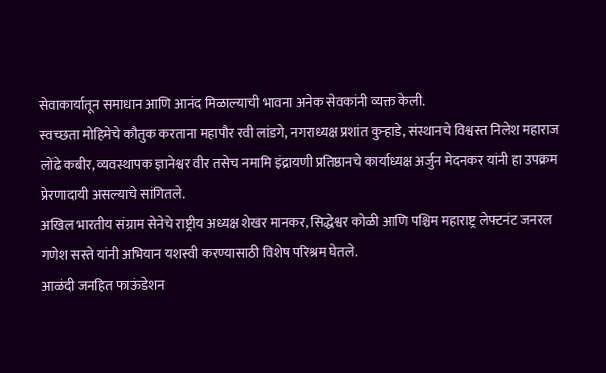सेवाकार्यातून समाधान आणि आनंद मिळाल्याची भावना अनेक सेवकांनी व्यक्त केली.
स्वच्छता मोहिमेचे कौतुक करताना महापौर रवी लांडगे, नगराध्यक्ष प्रशांत कुऱ्हाडे, संस्थानचे विश्वस्त निलेश महाराज लोंढे कबीर, व्यवस्थापक ज्ञानेश्वर वीर तसेच नमामि इंद्रायणी प्रतिष्ठानचे कार्याध्यक्ष अर्जुन मेदनकर यांनी हा उपक्रम प्रेरणादायी असल्याचे सांगितले.
अखिल भारतीय संग्राम सेनेचे राष्ट्रीय अध्यक्ष शेखर मानकर, सिद्धेश्वर कोळी आणि पश्चिम महाराष्ट्र लेफ्टनंट जनरल गणेश सस्ते यांनी अभियान यशस्वी करण्यासाठी विशेष परिश्रम घेतले.
आळंदी जनहित फाऊंडेशन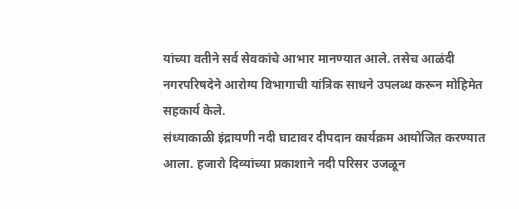यांच्या वतीने सर्व सेवकांचे आभार मानण्यात आले. तसेच आळंदी नगरपरिषदेने आरोग्य विभागाची यांत्रिक साधने उपलब्ध करून मोहिमेत सहकार्य केले.
संध्याकाळी इंद्रायणी नदी घाटावर दीपदान कार्यक्रम आयोजित करण्यात आला. हजारो दिव्यांच्या प्रकाशाने नदी परिसर उजळून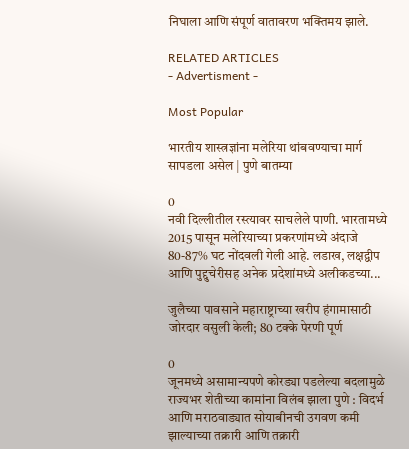निघाला आणि संपूर्ण वातावरण भक्तिमय झाले.

RELATED ARTICLES
- Advertisment -

Most Popular

भारतीय शास्त्रज्ञांना मलेरिया थांबवण्याचा मार्ग सापडला असेल | पुणे बातम्या

0
नवी दिल्लीतील रस्त्यावर साचलेले पाणी. भारतामध्ये 2015 पासून मलेरियाच्या प्रकरणांमध्ये अंदाजे 80-87% घट नोंदवली गेली आहे. लडाख, लक्षद्वीप आणि पुद्दुचेरीसह अनेक प्रदेशांमध्ये अलीकडच्या...

जुलैच्या पावसाने महाराष्ट्राच्या खरीप हंगामासाठी जोरदार वसुली केली; 80 टक्के पेरणी पूर्ण

0
जूनमध्ये असामान्यपणे कोरड्या पडलेल्या बदलामुळे राज्यभर शेतीच्या कामांना विलंब झाला पुणे : विदर्भ आणि मराठवाड्यात सोयाबीनची उगवण कमी झाल्याच्या तक्रारी आणि तक्रारी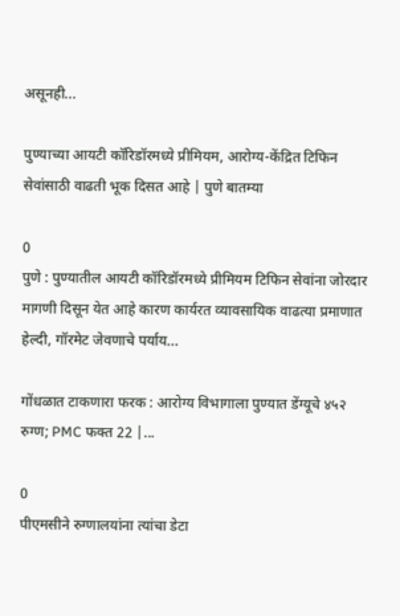असूनही...

पुण्याच्या आयटी कॉरिडॉरमध्ये प्रीमियम, आरोग्य-केंद्रित टिफिन सेवांसाठी वाढती भूक दिसत आहे | पुणे बातम्या

0
पुणे : पुण्यातील आयटी कॉरिडॉरमध्ये प्रीमियम टिफिन सेवांना जोरदार मागणी दिसून येत आहे कारण कार्यरत व्यावसायिक वाढत्या प्रमाणात हेल्दी, गॉरमेट जेवणाचे पर्याय...

गोंधळात टाकणारा फरक : आरोग्य विभागाला पुण्यात डेंग्यूचे ४५२ रुग्ण; PMC फक्त 22 |...

0
पीएमसीने रुग्णालयांना त्यांचा डेटा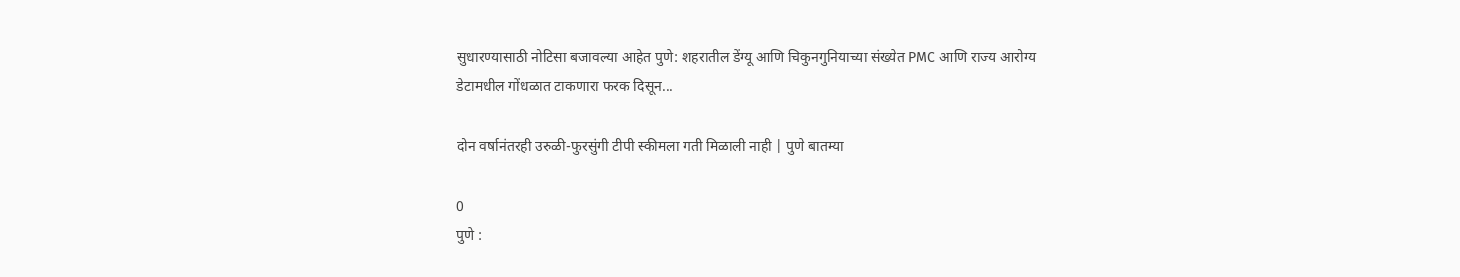सुधारण्यासाठी नोटिसा बजावल्या आहेत पुणे: शहरातील डेंग्यू आणि चिकुनगुनियाच्या संख्येत PMC आणि राज्य आरोग्य डेटामधील गोंधळात टाकणारा फरक दिसून...

दोन वर्षानंतरही उरुळी-फुरसुंगी टीपी स्कीमला गती मिळाली नाही | पुणे बातम्या

0
पुणे :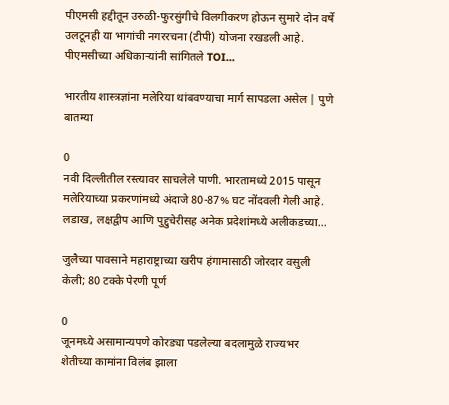पीएमसी हद्दीतून उरुळी-फुरसुंगीचे विलगीकरण होऊन सुमारे दोन वर्षे उलटूनही या भागांची नगररचना (टीपी) योजना रखडली आहे. पीएमसीच्या अधिकाऱ्यांनी सांगितले TOI...

भारतीय शास्त्रज्ञांना मलेरिया थांबवण्याचा मार्ग सापडला असेल | पुणे बातम्या

0
नवी दिल्लीतील रस्त्यावर साचलेले पाणी. भारतामध्ये 2015 पासून मलेरियाच्या प्रकरणांमध्ये अंदाजे 80-87% घट नोंदवली गेली आहे. लडाख, लक्षद्वीप आणि पुद्दुचेरीसह अनेक प्रदेशांमध्ये अलीकडच्या...

जुलैच्या पावसाने महाराष्ट्राच्या खरीप हंगामासाठी जोरदार वसुली केली; 80 टक्के पेरणी पूर्ण

0
जूनमध्ये असामान्यपणे कोरड्या पडलेल्या बदलामुळे राज्यभर शेतीच्या कामांना विलंब झाला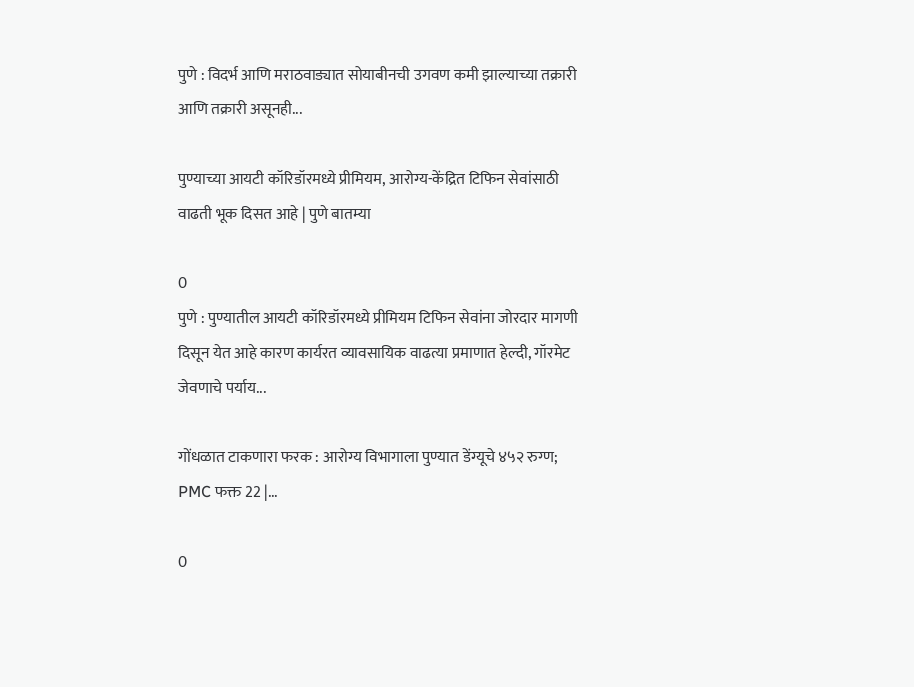पुणे : विदर्भ आणि मराठवाड्यात सोयाबीनची उगवण कमी झाल्याच्या तक्रारी आणि तक्रारी असूनही...

पुण्याच्या आयटी कॉरिडॉरमध्ये प्रीमियम, आरोग्य-केंद्रित टिफिन सेवांसाठी वाढती भूक दिसत आहे | पुणे बातम्या

0
पुणे : पुण्यातील आयटी कॉरिडॉरमध्ये प्रीमियम टिफिन सेवांना जोरदार मागणी दिसून येत आहे कारण कार्यरत व्यावसायिक वाढत्या प्रमाणात हेल्दी, गॉरमेट जेवणाचे पर्याय...

गोंधळात टाकणारा फरक : आरोग्य विभागाला पुण्यात डेंग्यूचे ४५२ रुग्ण; PMC फक्त 22 |...

0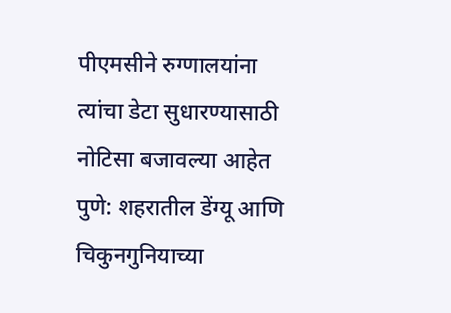पीएमसीने रुग्णालयांना त्यांचा डेटा सुधारण्यासाठी नोटिसा बजावल्या आहेत पुणे: शहरातील डेंग्यू आणि चिकुनगुनियाच्या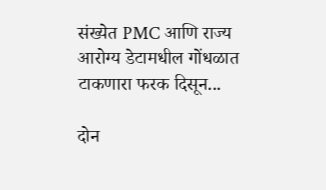संख्येत PMC आणि राज्य आरोग्य डेटामधील गोंधळात टाकणारा फरक दिसून...

दोन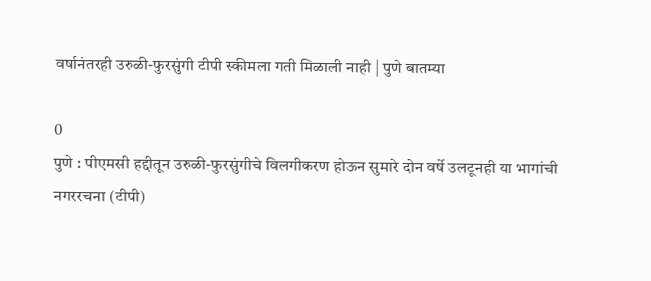वर्षानंतरही उरुळी-फुरसुंगी टीपी स्कीमला गती मिळाली नाही | पुणे बातम्या

0
पुणे : पीएमसी हद्दीतून उरुळी-फुरसुंगीचे विलगीकरण होऊन सुमारे दोन वर्षे उलटूनही या भागांची नगररचना (टीपी)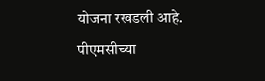योजना रखडली आहे. पीएमसीच्या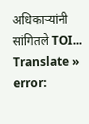अधिकाऱ्यांनी सांगितले TOI...
Translate »
error: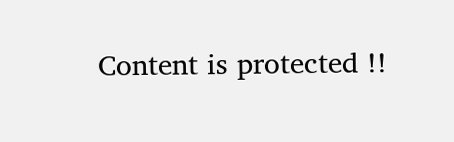Content is protected !!